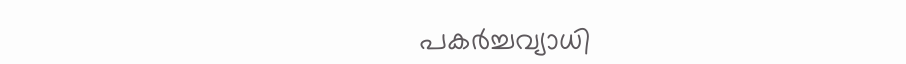പകർച്ചവ്യാധി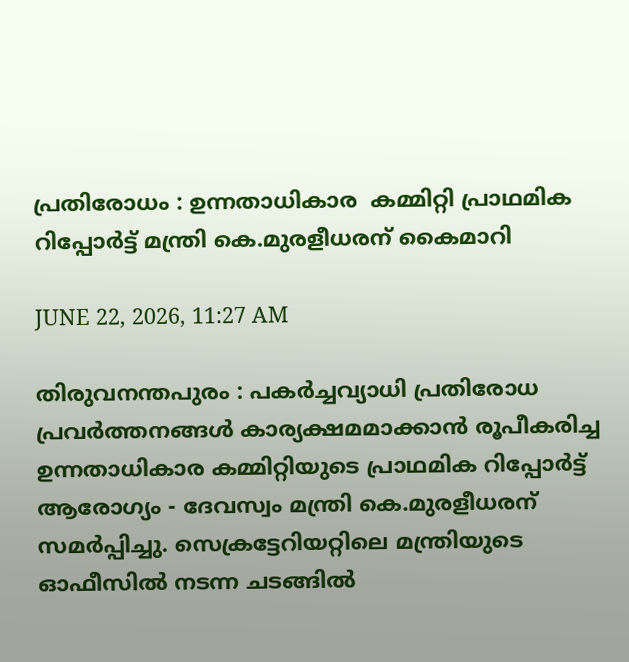പ്രതിരോധം : ഉന്നതാധികാര  കമ്മിറ്റി പ്രാഥമിക റിപ്പോർട്ട് മന്ത്രി കെ.മുരളീധരന് കൈമാറി

JUNE 22, 2026, 11:27 AM

തിരുവനന്തപുരം : പകർച്ചവ്യാധി പ്രതിരോധ പ്രവർത്തനങ്ങൾ കാര്യക്ഷമമാക്കാൻ രൂപീകരിച്ച ഉന്നതാധികാര കമ്മിറ്റിയുടെ പ്രാഥമിക റിപ്പോർട്ട് ആരോഗ്യം - ദേവസ്വം മന്ത്രി കെ.മുരളീധരന് സമർപ്പിച്ചു. സെക്രട്ടേറിയറ്റിലെ മന്ത്രിയുടെ ഓഫീസിൽ നടന്ന ചടങ്ങിൽ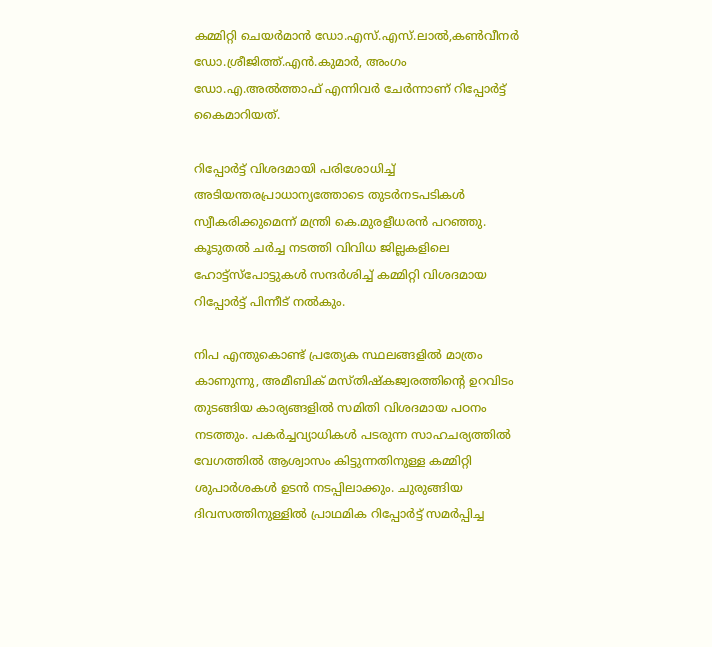കമ്മിറ്റി ചെയർമാൻ ഡോ.എസ്.എസ്.ലാൽ,കൺവീനർ ഡോ.ശ്രീജിത്ത്.എൻ.കുമാർ, അംഗം ഡോ.എ.അൽത്താഫ് എന്നിവർ ചേർന്നാണ് റിപ്പോർട്ട് കൈമാറിയത്.

റിപ്പോർട്ട് വിശദമായി പരിശോധിച്ച് അടിയന്തരപ്രാധാന്യത്തോടെ തുടർനടപടികൾ സ്വീകരിക്കുമെന്ന് മന്ത്രി കെ.മുരളീധരൻ പറഞ്ഞു. കൂടുതൽ ചർച്ച നടത്തി വിവിധ ജില്ലകളിലെ ഹോട്ട്‍സ്പോട്ടുകൾ സന്ദർശിച്ച് കമ്മിറ്റി വിശദമായ റിപ്പോർട്ട് പിന്നീട് നൽകും.

നിപ എന്തുകൊണ്ട് പ്രത്യേക സ്ഥലങ്ങളിൽ മാത്രം കാണുന്നു, അമീബിക് മസ്തിഷ്കജ്വരത്തിന്റെ ഉറവിടം തുടങ്ങിയ കാര്യങ്ങളിൽ സമിതി വിശദമായ പഠനം നടത്തും. പകർച്ചവ്യാധികൾ പടരുന്ന സാഹചര്യത്തിൽ വേഗത്തിൽ ആശ്വാസം കിട്ടുന്നതിനുള്ള കമ്മിറ്റി ശുപാർശകൾ ഉടൻ നടപ്പിലാക്കും. ചുരുങ്ങിയ ദിവസത്തിനുള്ളിൽ പ്രാഥമിക റിപ്പോർട്ട് സമർപ്പിച്ച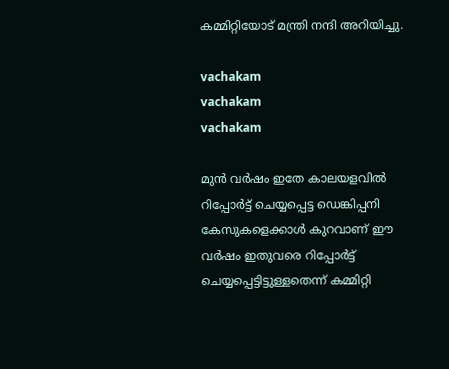കമ്മിറ്റിയോട് മന്ത്രി നന്ദി അറിയിച്ചു.

vachakam
vachakam
vachakam

മുൻ വർഷം ഇതേ കാലയളവിൽ റിപ്പോർട്ട് ചെയ്യപ്പെട്ട ഡെങ്കിപ്പനി കേസുകളെക്കാൾ കുറവാണ് ഈ വർഷം ഇതുവരെ റിപ്പോർട്ട് ചെയ്യപ്പെട്ടിട്ടുള്ളതെന്ന് കമ്മിറ്റി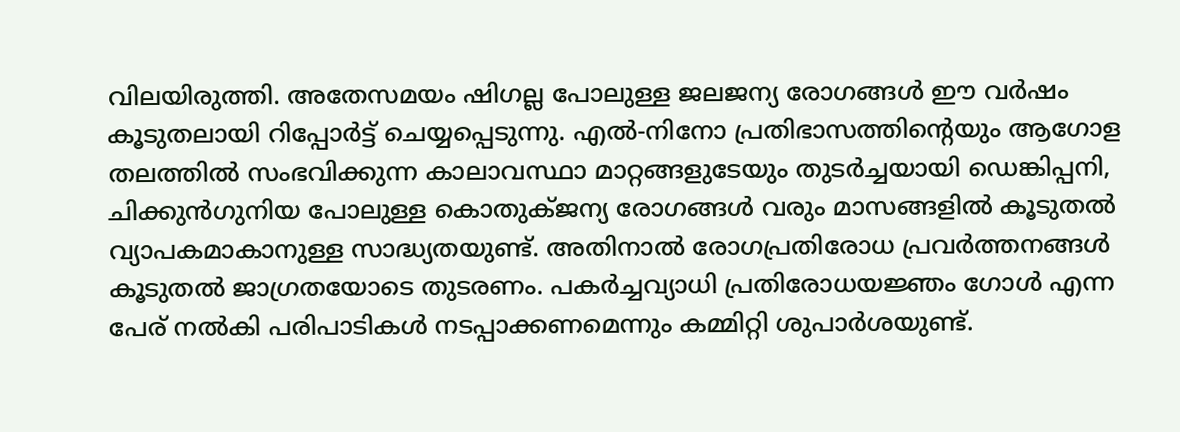വിലയിരുത്തി. അതേസമയം ഷിഗല്ല പോലുള്ള ജലജന്യ രോഗങ്ങൾ ഈ വർഷം കൂടുതലായി റിപ്പോർട്ട് ചെയ്യപ്പെടുന്നു. എൽ-നിനോ പ്രതിഭാസത്തിന്റെയും ആഗോള തലത്തിൽ സംഭവിക്കുന്ന കാലാവസ്ഥാ മാറ്റങ്ങളുടേയും തുടർച്ചയായി ഡെങ്കിപ്പനി, ചിക്കുൻഗുനിയ പോലുള്ള കൊതുക്ജന്യ രോഗങ്ങൾ വരും മാസങ്ങളിൽ കൂടുതൽ വ്യാപകമാകാനുള്ള സാദ്ധ്യതയുണ്ട്. അതിനാൽ രോഗപ്രതിരോധ പ്രവർത്തനങ്ങൾ കൂടുതൽ ജാഗ്രതയോടെ തുടരണം. പകർച്ചവ്യാധി പ്രതിരോധയജ്ഞം ഗോൾ എന്ന പേര് നൽകി പരിപാടികൾ നടപ്പാക്കണമെന്നും കമ്മിറ്റി ശുപാർശയുണ്ട്.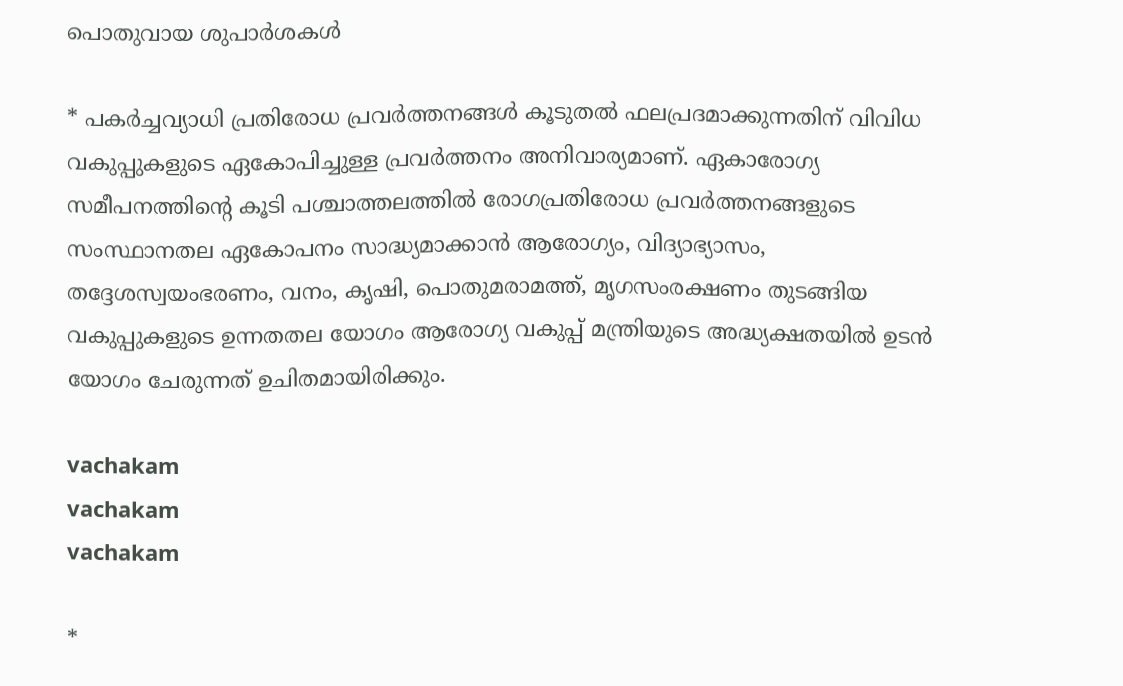പൊതുവായ ശുപാർശകൾ

* പകർച്ചവ്യാധി പ്രതിരോധ പ്രവർത്തനങ്ങൾ കൂടുതൽ ഫലപ്രദമാക്കുന്നതിന് വിവിധ വകുപ്പുകളുടെ ഏകോപിച്ചുള്ള പ്രവർത്തനം അനിവാര്യമാണ്. ഏകാരോഗ്യ സമീപനത്തിൻ്റെ കൂടി പശ്ചാത്തലത്തിൽ രോഗപ്രതിരോധ പ്രവർത്തനങ്ങളുടെ സംസ്ഥാനതല ഏകോപനം സാദ്ധ്യമാക്കാൻ ആരോഗ്യം, വിദ്യാഭ്യാസം, തദ്ദേശസ്വയംഭരണം, വനം, കൃഷി, പൊതുമരാമത്ത്, മൃഗസംരക്ഷണം തുടങ്ങിയ വകുപ്പുകളുടെ ഉന്നതതല യോഗം ആരോഗ്യ വകുപ്പ് മന്ത്രിയുടെ അദ്ധ്യക്ഷതയിൽ ഉടൻ യോഗം ചേരുന്നത് ഉചിതമായിരിക്കും.

vachakam
vachakam
vachakam

*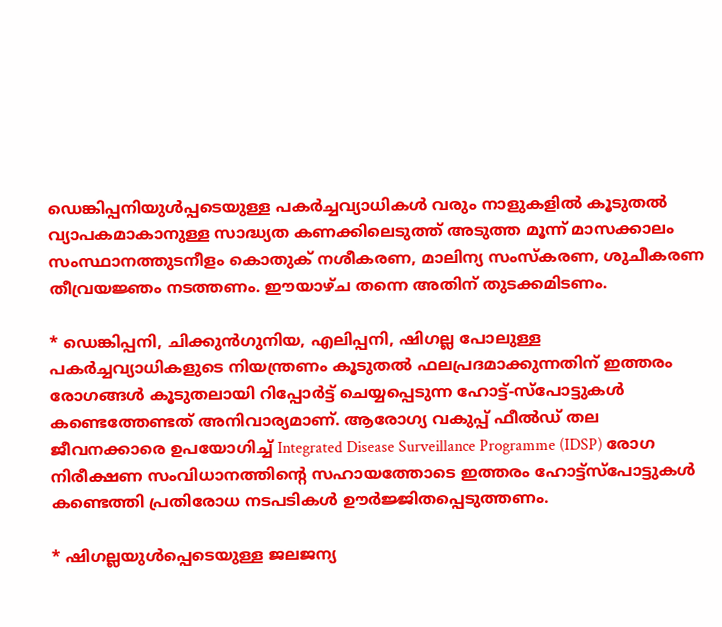ഡെങ്കിപ്പനിയുൾപ്പടെയുള്ള പകർച്ചവ്യാധികൾ വരും നാളുകളിൽ കൂടുതൽ വ്യാപകമാകാനുള്ള സാദ്ധ്യത കണക്കിലെടുത്ത് അടുത്ത മൂന്ന് മാസക്കാലം സംസ്ഥാനത്തുടനീളം കൊതുക് നശീകരണ, മാലിന്യ സംസ്കരണ, ശുചീകരണ തീവ്രയജ്ഞം നടത്തണം. ഈയാഴ്ച തന്നെ അതിന് തുടക്കമിടണം.

* ഡെങ്കിപ്പനി, ചിക്കുൻഗുനിയ, എലിപ്പനി, ഷിഗല്ല പോലുള്ള പകർച്ചവ്യാധികളുടെ നിയന്ത്രണം കൂടുതൽ ഫലപ്രദമാക്കുന്നതിന് ഇത്തരം രോഗങ്ങൾ കൂടുതലായി റിപ്പോർട്ട് ചെയ്യപ്പെടുന്ന ഹോട്ട്-സ്പോട്ടുകൾ കണ്ടെത്തേണ്ടത് അനിവാര്യമാണ്. ആരോഗ്യ വകുപ്പ് ഫീൽഡ് തല ജീവനക്കാരെ ഉപയോഗിച്ച് Integrated Disease Surveillance Programme (IDSP) രോഗ നിരീക്ഷണ സംവിധാനത്തിന്റെ സഹായത്തോടെ ഇത്തരം ഹോട്ട്സ്പോട്ടുകൾ കണ്ടെത്തി പ്രതിരോധ നടപടികൾ ഊർജ്ജിതപ്പെടുത്തണം.

* ഷിഗല്ലയുൾപ്പെടെയുള്ള ജലജന്യ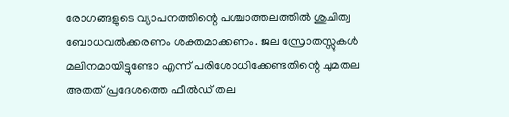രോഗങ്ങളുടെ വ്യാപനത്തിന്റെ പശ്ചാത്തലത്തിൽ ശുചിത്വ ബോധവൽക്കരണം ശക്തമാക്കണം. ജല സ്രോതസ്സുകൾ മലിനമായിട്ടുണ്ടോ എന്ന് പരിശോധിക്കേണ്ടതിന്റെ ചുമതല അതത് പ്രദേശത്തെ ഫീൽഡ് തല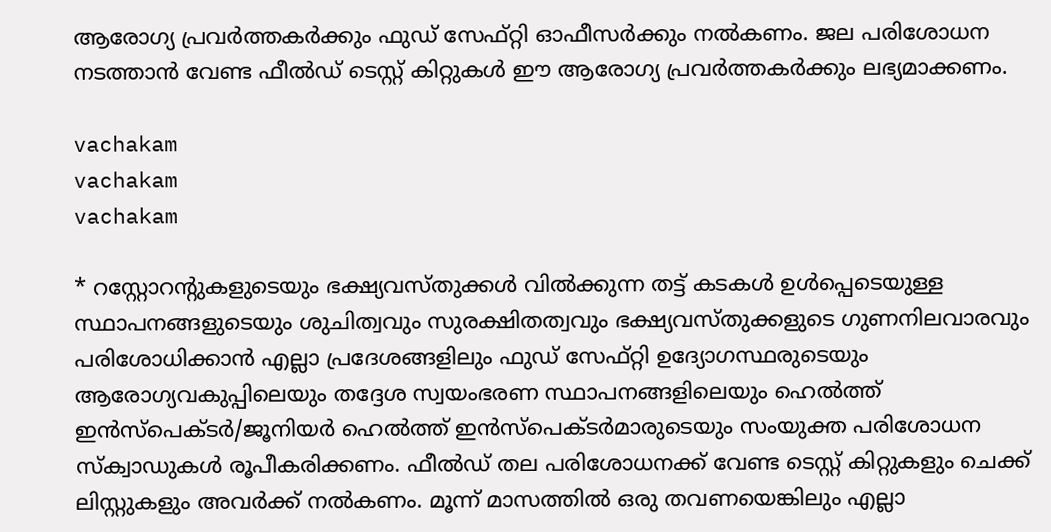ആരോഗ്യ പ്രവർത്തകർക്കും ഫുഡ് സേഫ്റ്റി ഓഫീസർക്കും നൽകണം. ജല പരിശോധന നടത്താൻ വേണ്ട ഫീൽഡ് ടെസ്റ്റ് കിറ്റുകൾ ഈ ആരോഗ്യ പ്രവർത്തകർക്കും ലഭ്യമാക്കണം.

vachakam
vachakam
vachakam

* റസ്റ്റോറന്റുകളുടെയും ഭക്ഷ്യവസ്തുക്കൾ വിൽക്കുന്ന തട്ട് കടകൾ ഉൾപ്പെടെയുള്ള സ്ഥാപനങ്ങളുടെയും ശുചിത്വവും സുരക്ഷിതത്വവും ഭക്ഷ്യവസ്തുക്കളുടെ ഗുണനിലവാരവും പരിശോധിക്കാൻ എല്ലാ പ്രദേശങ്ങളിലും ഫുഡ് സേഫ്റ്റി ഉദ്യോഗസ്ഥരുടെയും ആരോഗ്യവകുപ്പിലെയും തദ്ദേശ സ്വയംഭരണ സ്ഥാപനങ്ങളിലെയും ഹെൽത്ത് ഇൻസ്പെക്ടർ/ജൂനിയർ ഹെൽത്ത് ഇൻസ്പെക്ടർമാരുടെയും സംയുക്ത പരിശോധന സ്ക്വാഡുകൾ രൂപീകരിക്കണം. ഫീൽഡ് തല പരിശോധനക്ക് വേണ്ട ടെസ്റ്റ് കിറ്റുകളും ചെക്ക് ലിസ്റ്റുകളും അവർക്ക് നൽകണം. മൂന്ന് മാസത്തിൽ ഒരു തവണയെങ്കിലും എല്ലാ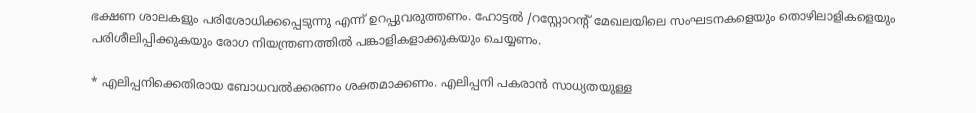ഭക്ഷണ ശാലകളും പരിശോധിക്കപ്പെടുന്നു എന്ന് ഉറപ്പുവരുത്തണം. ഹോട്ടൽ /റസ്റ്റോറൻ്റ് മേഖലയിലെ സംഘടനകളെയും തൊഴിലാളികളെയും പരിശീലിപ്പിക്കുകയും രോഗ നിയന്ത്രണത്തിൽ പങ്കാളികളാക്കുകയും ചെയ്യണം.

* എലിപ്പനിക്കെതിരായ ബോധവൽക്കരണം ശക്തമാക്കണം. എലിപ്പനി പകരാൻ സാധ്യതയുള്ള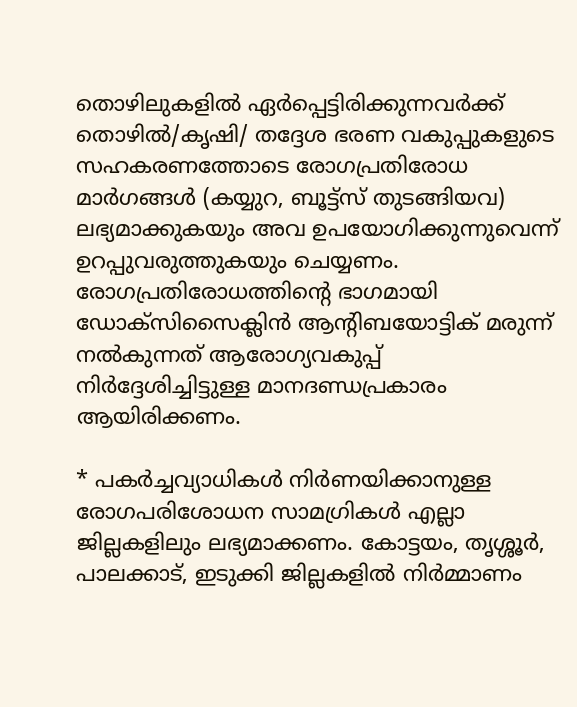തൊഴിലുകളിൽ ഏർപ്പെട്ടിരിക്കുന്നവർക്ക് തൊഴിൽ/കൃഷി/ തദ്ദേശ ഭരണ വകുപ്പുകളുടെ സഹകരണത്തോടെ രോഗപ്രതിരോധ മാർഗങ്ങൾ (കയ്യുറ, ബൂട്ട്സ് തുടങ്ങിയവ) ലഭ്യമാക്കുകയും അവ ഉപയോഗിക്കുന്നുവെന്ന് ഉറപ്പുവരുത്തുകയും ചെയ്യണം. രോഗപ്രതിരോധത്തിന്റെ ഭാഗമായി ഡോക്സിസൈക്ലിൻ ആൻ്റിബയോട്ടിക് മരുന്ന് നൽകുന്നത് ആരോഗ്യവകുപ്പ് നിർദ്ദേശിച്ചിട്ടുള്ള മാനദണ്ഡപ്രകാരം ആയിരിക്കണം.

* പകർച്ചവ്യാധികൾ നിർണയിക്കാനുള്ള രോഗപരിശോധന സാമഗ്രികൾ എല്ലാ ജില്ലകളിലും ലഭ്യമാക്കണം. കോട്ടയം, തൃശ്ശൂർ, പാലക്കാട്, ഇടുക്കി ജില്ലകളിൽ നിർമ്മാണം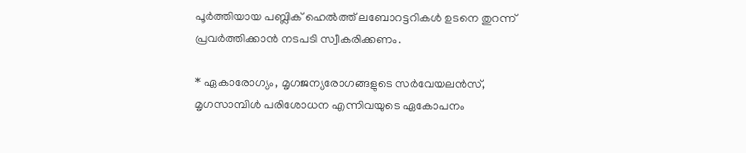പൂർത്തിയായ പബ്ലിക് ഹെൽത്ത് ലബോറട്ടറികൾ ഉടനെ തുറന്ന് പ്രവർത്തിക്കാൻ നടപടി സ്വീകരിക്കണം.

* ഏകാരോഗ്യം, മൃഗജന്യരോഗങ്ങളുടെ സർവേയലൻസ്, മൃഗസാമ്പിൾ പരിശോധന എന്നിവയുടെ ഏകോപനം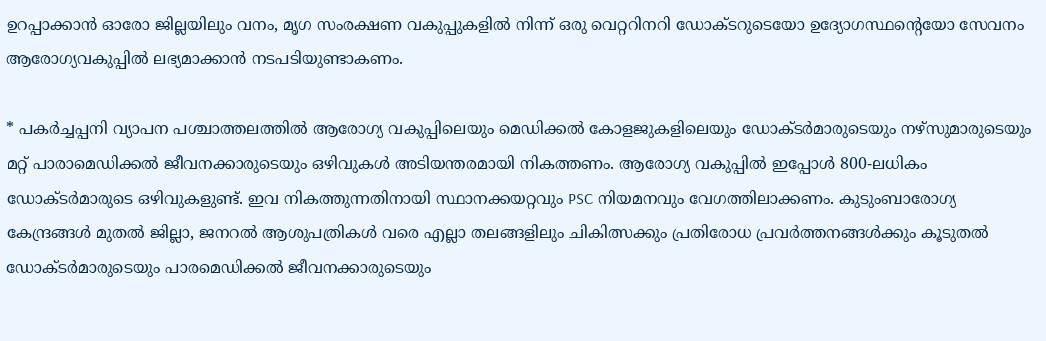ഉറപ്പാക്കാൻ ഓരോ ജില്ലയിലും വനം, മൃഗ സംരക്ഷണ വകുപ്പുകളിൽ നിന്ന് ഒരു വെറ്ററിനറി ഡോക്ടറുടെയോ ഉദ്യോഗസ്ഥന്റെയോ സേവനം ആരോഗ്യവകുപ്പിൽ ലഭ്യമാക്കാൻ നടപടിയുണ്ടാകണം.

* പകർച്ചപ്പനി വ്യാപന പശ്ചാത്തലത്തിൽ ആരോഗ്യ വകുപ്പിലെയും മെഡിക്കൽ കോളജുകളിലെയും ഡോക്ടർമാരുടെയും നഴ്സുമാരുടെയും മറ്റ് പാരാമെഡിക്കൽ ജീവനക്കാരുടെയും ഒഴിവുകൾ അടിയന്തരമായി നികത്തണം. ആരോഗ്യ വകുപ്പിൽ ഇപ്പോൾ 800-ലധികം ഡോക്ടർമാരുടെ ഒഴിവുകളുണ്ട്. ഇവ നികത്തുന്നതിനായി സ്ഥാനക്കയറ്റവും PSC നിയമനവും വേഗത്തിലാക്കണം. കുടുംബാരോഗ്യ കേന്ദ്രങ്ങൾ മുതൽ ജില്ലാ, ജനറൽ ആശുപത്രികൾ വരെ എല്ലാ തലങ്ങളിലും ചികിത്സക്കും പ്രതിരോധ പ്രവർത്തനങ്ങൾക്കും കൂടുതൽ ഡോക്ടർമാരുടെയും പാരമെഡിക്കൽ ജീവനക്കാരുടെയും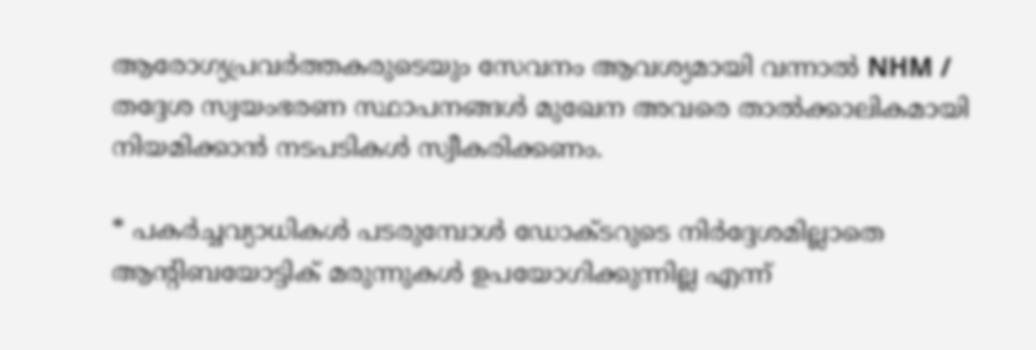ആരോഗ്യപ്രവർത്തകരുടെയും സേവനം ആവശ്യമായി വന്നാൽ NHM / തദ്ദേശ സ്വയംഭരണ സ്ഥാപനങ്ങൾ മുഖേന അവരെ താൽക്കാലികമായി നിയമിക്കാൻ നടപടികൾ സ്വീകരിക്കണം.

* പകർച്ചവ്യാധികൾ പടരുമ്പോൾ ഡോക്ടറുടെ നിർദ്ദേശമില്ലാതെ ആൻ്റിബയോട്ടിക് മരുന്നുകൾ ഉപയോഗിക്കുന്നില്ല എന്ന്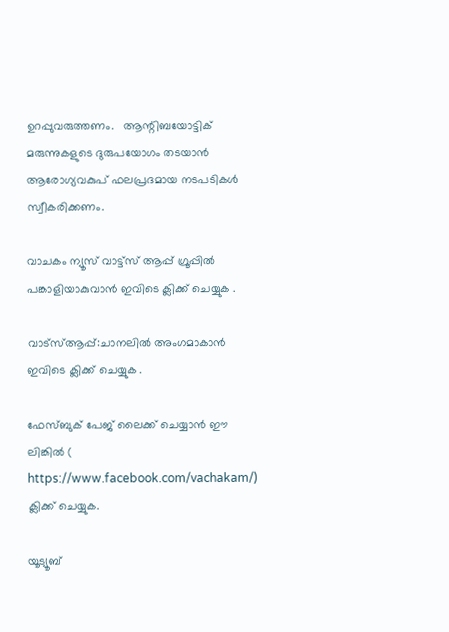ഉറപ്പുവരുത്തണം.   ആന്റിബയോട്ടിക് മരുന്നുകളുടെ ദുരുപയോഗം തടയാൻ ആരോഗ്യവകുപ് ഫലപ്രദമായ നടപടികൾ സ്വീകരിക്കണം.

വാചകം ന്യൂസ് വാട്ട്സ് ആപ്പ് ഗ്രൂപ്പിൽ പങ്കാളിയാകുവാൻ ഇവിടെ ക്ലിക്ക് ചെയ്യുക .

വാട്സ്ആപ്പ്:ചാനലിൽ അംഗമാകാൻ ഇവിടെ ക്ലിക്ക് ചെയ്യുക .

ഫേസ്ബുക് പേജ് ലൈക്ക് ചെയ്യാൻ ഈ ലിങ്കിൽ (
https://www.facebook.com/vachakam/) ക്ലിക്ക് ചെയ്യുക.

യൂട്യൂബ്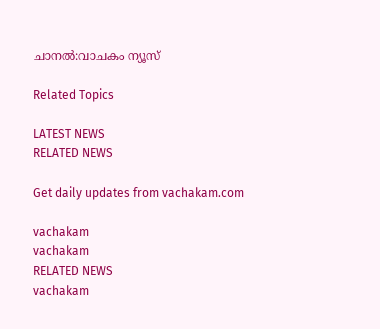ചാനൽ:വാചകം ന്യൂസ്

Related Topics

LATEST NEWS
RELATED NEWS

Get daily updates from vachakam.com

vachakam
vachakam
RELATED NEWS
vachakam